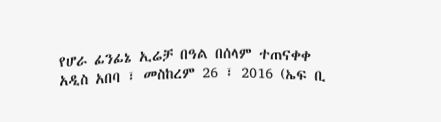የሆራ ፊንፊኔ ኢሬቻ በዓል በሰላም ተጠናቀቀ
አዲስ አበባ ፣ መስከረም 26 ፣ 2016 (ኤፍ ቢ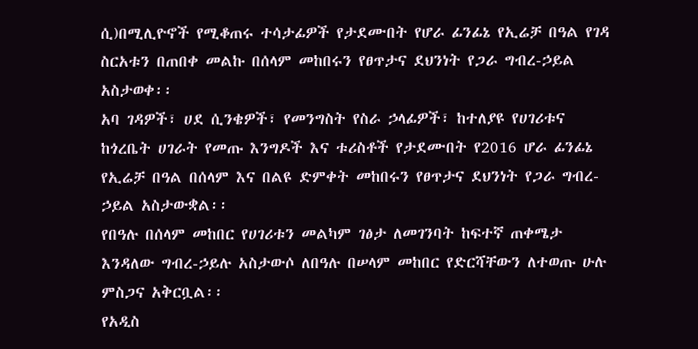ሲ)በሚሊዮኖች የሚቆጠሩ ተሳታፊዎች የታደሙበት የሆራ ፊንፊኔ የኢሬቻ በዓል የገዳ ስርአቱን በጠበቀ መልኩ በሰላም መከበሩን የፀጥታና ደህንነት የጋራ ግብረ-ኃይል አስታወቀ፡፡
አባ ገዳዎች፣ ሀደ ሲንቄዎች፣ የመንግስት የስራ ኃላፊዎች፣ ከተለያዩ የሀገሪቱና ከጎረቤት ሀገራት የመጡ እንግዶች እና ቱሪስቶች የታደሙበት የ2016 ሆራ ፊንፊኔ የኢሬቻ በዓል በሰላም እና በልዩ ድምቀት መከበሩን የፀጥታና ደህንነት የጋራ ግብረ-ኃይል አስታውቋል፡፡
የበዓሉ በሰላም መከበር የሀገሪቱን መልካም ገፅታ ለመገንባት ከፍተኛ ጠቀሜታ እንዳለው ግብረ-ኃይሉ አስታውሶ ለበዓሉ በሠላም መከበር የድርሻቸውን ለተወጡ ሁሉ ምስጋና አቅርቧል፡፡
የአዲስ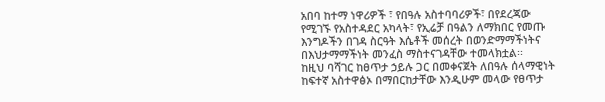አበባ ከተማ ነዋሪዎች ፣ የበዓሉ አስተባባሪዎች፣ በየደረጃው የሚገኙ የአስተዳደር አካላት፣ የኢሬቻ በዓልን ለማክበር የመጡ እንግዶችን በገዳ ስርዓት እሴቶች መሰረት በወንድማማችነትና በእህታማማችነት መንፈስ ማስተናገዳቸው ተመላክቷል፡፡
ከዚህ ባሻገር ከፀጥታ ኃይሉ ጋር በመቀናጀት ለበዓሉ ሰላማዊነት ከፍተኛ አስተዋፅኦ በማበርከታቸው እንዲሁም መላው የፀጥታ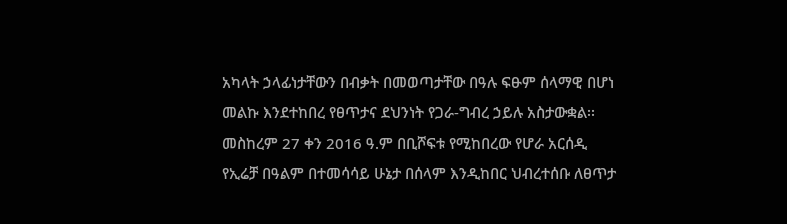አካላት ኃላፊነታቸውን በብቃት በመወጣታቸው በዓሉ ፍፁም ሰላማዊ በሆነ መልኩ እንደተከበረ የፀጥታና ደህንነት የጋራ-ግብረ ኃይሉ አስታውቋል፡፡
መስከረም 27 ቀን 2016 ዓ.ም በቢሾፍቱ የሚከበረው የሆራ አርሰዲ የኢሬቻ በዓልም በተመሳሳይ ሁኔታ በሰላም እንዲከበር ህብረተሰቡ ለፀጥታ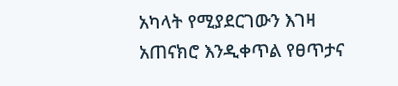አካላት የሚያደርገውን እገዛ አጠናክሮ እንዲቀጥል የፀጥታና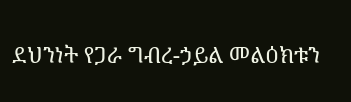ደህንነት የጋራ ግብረ-ኃይል መልዕክቱን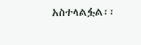አስተላልፏል፡፡